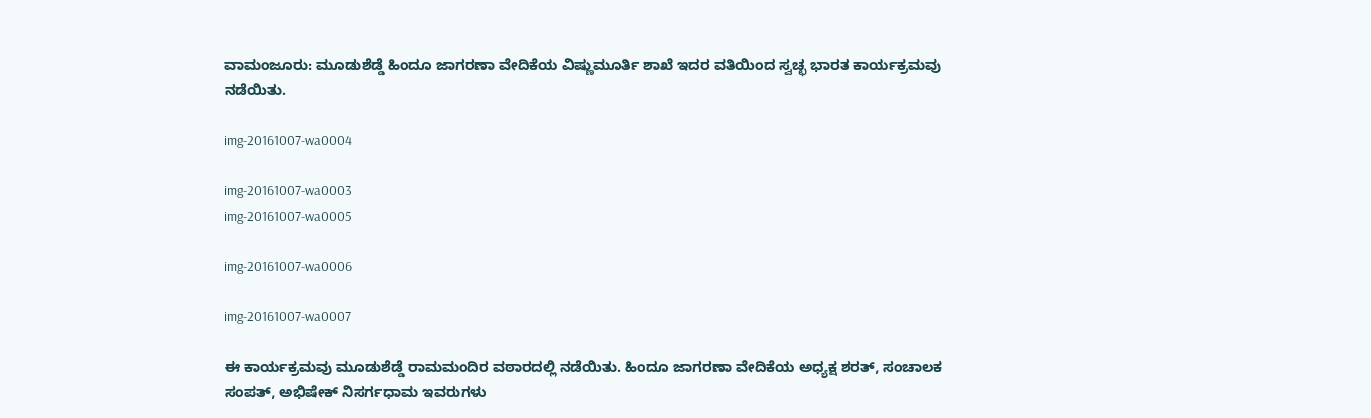ವಾಮಂಜೂರು: ಮೂಡುಶೆಡ್ಡೆ ಹಿಂದೂ ಜಾಗರಣಾ ವೇದಿಕೆಯ ವಿಷ್ಣುಮೂರ್ತಿ ಶಾಖೆ ಇದರ ವತಿಯಿಂದ ಸ್ವಚ್ಛ ಭಾರತ ಕಾರ್ಯಕ್ರಮವು ನಡೆಯಿತು.

img-20161007-wa0004

img-20161007-wa0003
img-20161007-wa0005

img-20161007-wa0006

img-20161007-wa0007

ಈ ಕಾರ್ಯಕ್ರಮವು ಮೂಡುಶೆಡ್ಡೆ ರಾಮಮಂದಿರ ವಠಾರದಲ್ಲಿ ನಡೆಯಿತು. ಹಿಂದೂ ಜಾಗರಣಾ ವೇದಿಕೆಯ ಅಧ್ಯಕ್ಷ ಶರತ್, ಸಂಚಾಲಕ ಸಂಪತ್, ಅಭಿಷೇಕ್ ನಿಸರ್ಗಧಾಮ ಇವರುಗಳು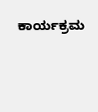ಕಾರ್ಯಕ್ರಮ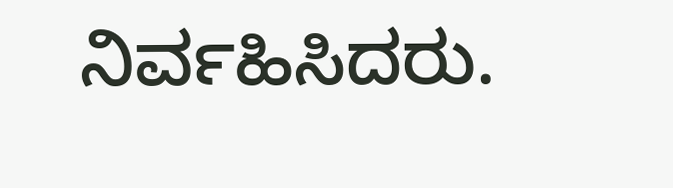ನಿರ್ವಹಿಸಿದರು.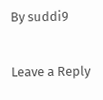By suddi9

Leave a Reply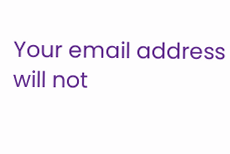Your email address will not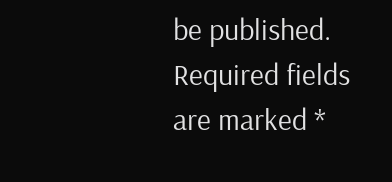be published. Required fields are marked *